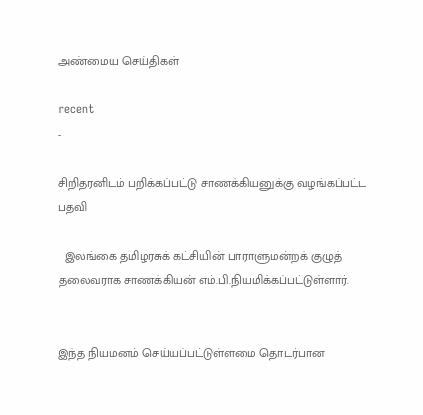அண்மைய செய்திகள்

recent
-

சிறிதரனிடம் பறிக்கப்பட்டு சாணக்கியனுக்கு வழங்கப்பட்ட பதவி

  இலங்கை தமிழரசுக் கட்சியின் பாராளுமன்றக் குழுத் தலைவராக சாணக்கியன் எம்.பி.நியமிக்கப்பட்டுள்ளார்.


இந்த நியமனம் செய்யப்பட்டுள்ளமை தொடர்பான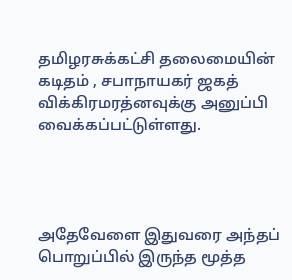தமிழரசுக்கட்சி தலைமையின் கடிதம் , சபாநாயகர் ஜகத் விக்கிரமரத்னவுக்கு அனுப்பி வைக்கப்பட்டுள்ளது.




அதேவேளை இதுவரை அந்தப் பொறுப்பில் இருந்த மூத்த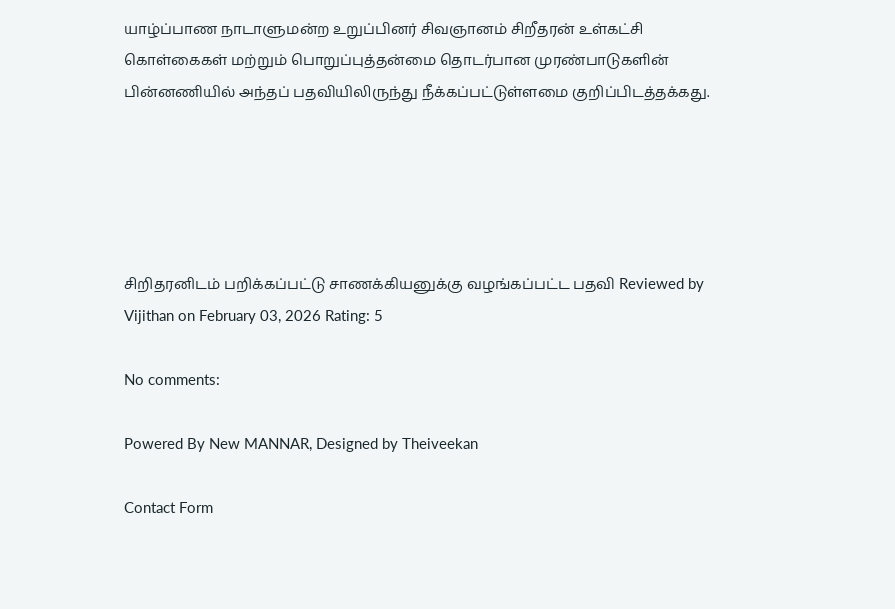யாழ்ப்பாண நாடாளுமன்ற உறுப்பினர் சிவஞானம் சிறீதரன் உள்கட்சி கொள்கைகள் மற்றும் பொறுப்புத்தன்மை தொடர்பான முரண்பாடுகளின் பின்னணியில் அந்தப் பதவியிலிருந்து நீக்கப்பட்டுள்ளமை குறிப்பிடத்தக்கது.





சிறிதரனிடம் பறிக்கப்பட்டு சாணக்கியனுக்கு வழங்கப்பட்ட பதவி Reviewed by Vijithan on February 03, 2026 Rating: 5

No comments:

Powered By New MANNAR, Designed by Theiveekan

Contact Form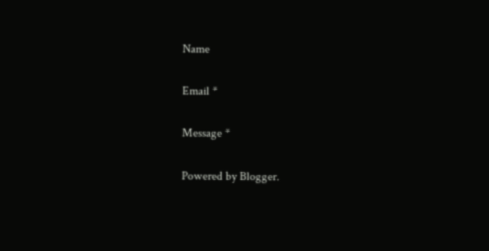Name

Email *

Message *

Powered by Blogger.